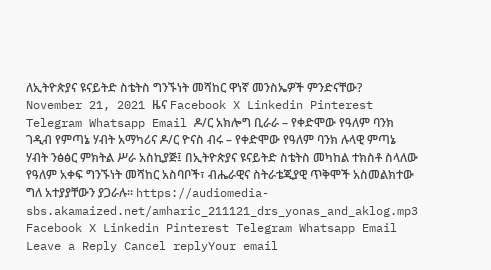ለኢትዮጵያና ዩናይትድ ስቴትስ ግንኙነት መሻከር ዋነኛ መንስኤዎች ምንድናቸው? November 21, 2021 ዜና Facebook X Linkedin Pinterest Telegram Whatsapp Email ዶ/ር አክሎግ ቢራራ – የቀድሞው የዓለም ባንክ ገዲብ የምጣኔ ሃብት አማካሪና ዶ/ር ዮናስ ብሩ – የቀድሞው የዓለም ባንክ ሉላዊ ምጣኔ ሃብት ንፅፅር ምክትል ሥራ አስኪያጅ፤ በኢትዮጵያና ዩናይትድ ስቴትስ መካከል ተክስቶ ስላለው የዓለም አቀፍ ግንኙነት መሻከር አስባቦች፣ ብሔራዊና ስትራቴጂያዊ ጥቅሞች አስመልክተው ግለ አተያያቸውን ያጋራሉ። https://audiomedia-sbs.akamaized.net/amharic_211121_drs_yonas_and_aklog.mp3 Facebook X Linkedin Pinterest Telegram Whatsapp Email Leave a Reply Cancel replyYour email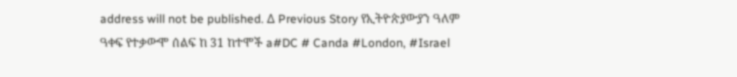address will not be published. Δ Previous Story የኢትዮጵያውያን ዓለም ዓቀፍ የተቃውሞ ሰልፍ ከ 31 ከተሞች a#DC # Canda #London, #Israel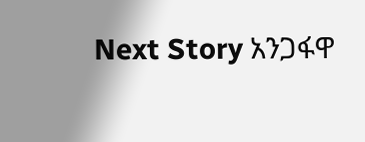Next Story አንጋፋዋ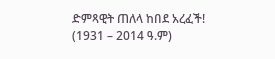ድምጻዊት ጠለላ ከበደ አረፈች! (1931 – 2014 ዓ.ም)